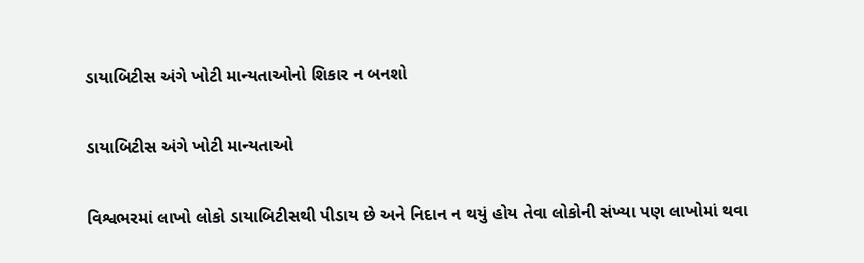ડાયાબિટીસ અંગે ખોટી માન્યતાઓનો શિકાર ન બનશો

ડાયાબિટીસ અંગે ખોટી માન્યતાઓ

વિશ્વભરમાં લાખો લોકો ડાયાબિટીસથી પીડાય છે અને નિદાન ન થયું હોય તેવા લોકોની સંખ્યા પણ લાખોમાં થવા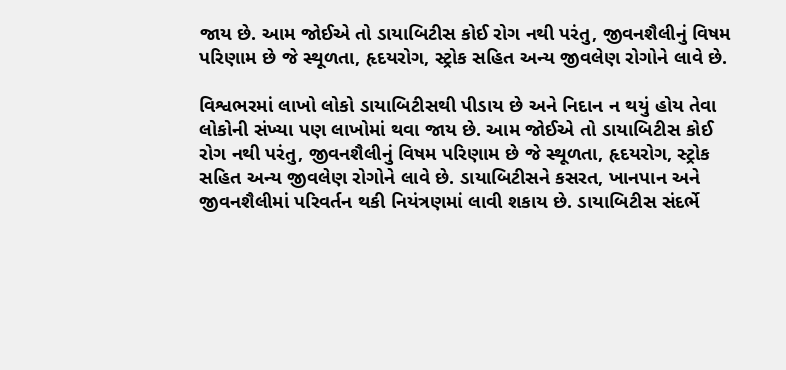જાય છે. આમ જોઈએ તો ડાયાબિટીસ કોઈ રોગ નથી પરંતુ, જીવનશૈલીનું વિષમ પરિણામ છે જે સ્થૂળતા, હૃદયરોગ, સ્ટ્રોક સહિત અન્ય જીવલેણ રોગોને લાવે છે.

વિશ્વભરમાં લાખો લોકો ડાયાબિટીસથી પીડાય છે અને નિદાન ન થયું હોય તેવા લોકોની સંખ્યા પણ લાખોમાં થવા જાય છે. આમ જોઈએ તો ડાયાબિટીસ કોઈ રોગ નથી પરંતુ, જીવનશૈલીનું વિષમ પરિણામ છે જે સ્થૂળતા, હૃદયરોગ, સ્ટ્રોક સહિત અન્ય જીવલેણ રોગોને લાવે છે. ડાયાબિટીસને કસરત, ખાનપાન અને જીવનશૈલીમાં પરિવર્તન થકી નિયંત્રણમાં લાવી શકાય છે. ડાયાબિટીસ સંદર્ભે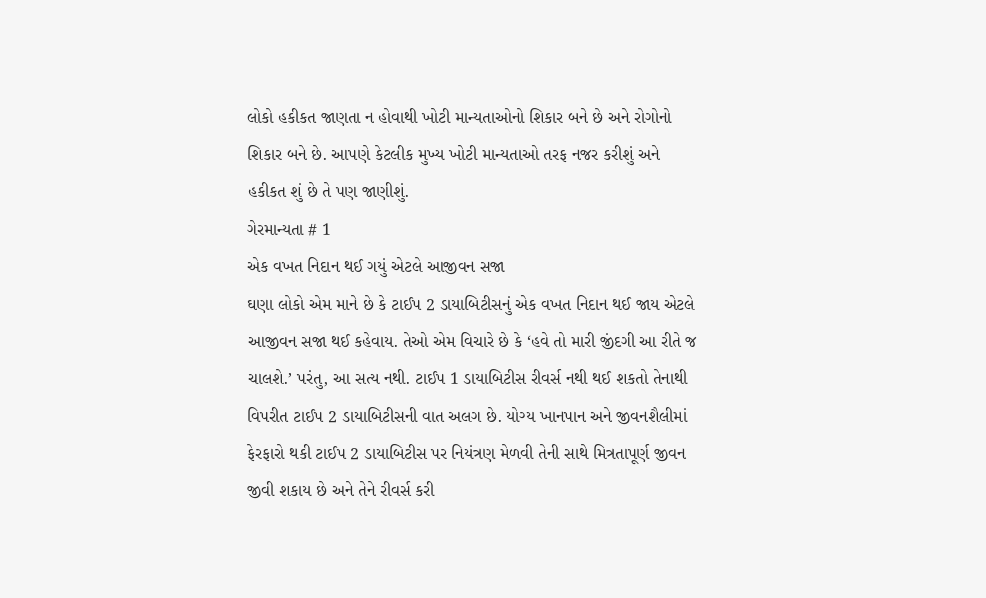લોકો હકીકત જાણતા ન હોવાથી ખોટી માન્યતાઓનો શિકાર બને છે અને રોગોનો શિકાર બને છે. આપણે કેટલીક મુખ્ય ખોટી માન્યતાઓ તરફ નજર કરીશું અને હકીકત શું છે તે પણ જાણીશું.
ગેરમાન્યતા # 1
એક વખત નિદાન થઈ ગયું એટલે આજીવન સજા
ઘણા લોકો એમ માને છે કે ટાઈપ 2 ડાયાબિટીસનું એક વખત નિદાન થઈ જાય એટલે આજીવન સજા થઈ કહેવાય. તેઓ એમ વિચારે છે કે ‘હવે તો મારી જીંદગી આ રીતે જ ચાલશે.’ પરંતુ, આ સત્ય નથી. ટાઈપ 1 ડાયાબિટીસ રીવર્સ નથી થઈ શકતો તેનાથી વિપરીત ટાઈપ 2 ડાયાબિટીસની વાત અલગ છે. યોગ્ય ખાનપાન અને જીવનશૈલીમાં ફેરફારો થકી ટાઈપ 2 ડાયાબિટીસ પર નિયંત્રણ મેળવી તેની સાથે મિત્રતાપૂર્ણ જીવન જીવી શકાય છે અને તેને રીવર્સ કરી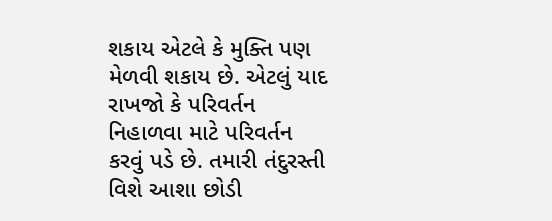શકાય એટલે કે મુક્તિ પણ મેળવી શકાય છે. એટલું યાદ રાખજો કે પરિવર્તન નિહાળવા માટે પરિવર્તન કરવું પડે છે. તમારી તંદુરસ્તી વિશે આશા છોડી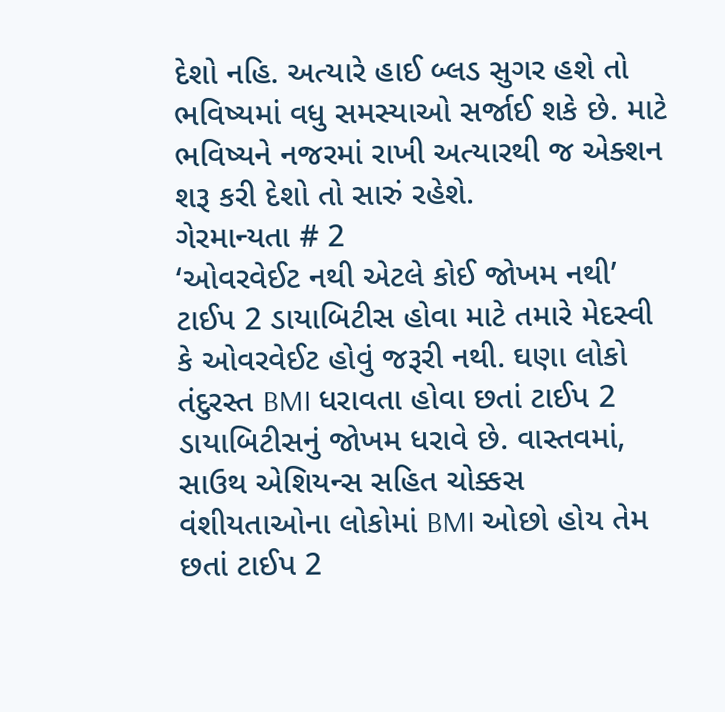દેશો નહિ. અત્યારે હાઈ બ્લડ સુગર હશે તો ભવિષ્યમાં વધુ સમસ્યાઓ સર્જાઈ શકે છે. માટે ભવિષ્યને નજરમાં રાખી અત્યારથી જ એક્શન શરૂ કરી દેશો તો સારું રહેશે.
ગેરમાન્યતા # 2
‘ઓવરવેઈટ નથી એટલે કોઈ જોખમ નથી’
ટાઈપ 2 ડાયાબિટીસ હોવા માટે તમારે મેદસ્વી કે ઓવરવેઈટ હોવું જરૂરી નથી. ઘણા લોકો તંદુરસ્ત BMI ધરાવતા હોવા છતાં ટાઈપ 2 ડાયાબિટીસનું જોખમ ધરાવે છે. વાસ્તવમાં, સાઉથ એશિયન્સ સહિત ચોક્કસ વંશીયતાઓના લોકોમાં BMI ઓછો હોય તેમ છતાં ટાઈપ 2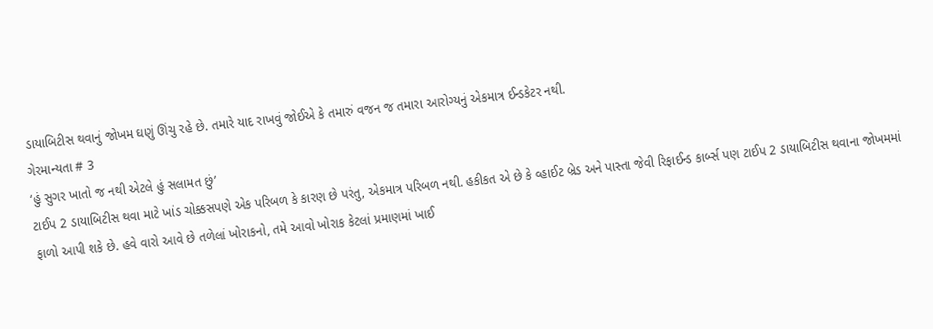ડાયાબિટીસ થવાનું જોખમ ઘણું ઊંચુ રહે છે. તમારે યાદ રાખવું જોઈએ કે તમારું વજન જ તમારા આરોગ્યનું એકમાત્ર ઈન્ડકેટર નથી.
ગેરમાન્યતા # 3
‘હું સુગર ખાતો જ નથી એટલે હું સલામત છું’
ટાઈપ 2 ડાયાબિટીસ થવા માટે ખાંડ ચોક્કસપણે એક પરિબળ કે કારણ છે પરંતુ, એકમાત્ર પરિબળ નથી. હકીકત એ છે કે વ્હાઈટ બ્રેડ અને પાસ્તા જેવી રિફાઈન્ડ કાર્બ્સ પણ ટાઈપ 2 ડાયાબિટીસ થવાના જોખમમાં ફાળો આપી શકે છે. હવે વારો આવે છે તળેલાં ખોરાકનો, તમે આવો ખોરાક કેટલાં પ્રમાણમાં ખાઈ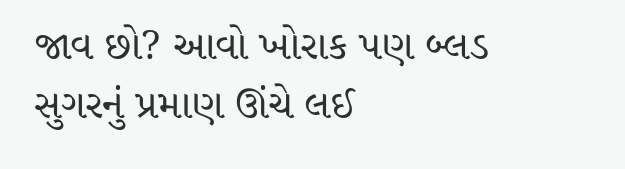જાવ છો? આવો ખોરાક પણ બ્લડ સુગરનું પ્રમાણ ઊંચે લઈ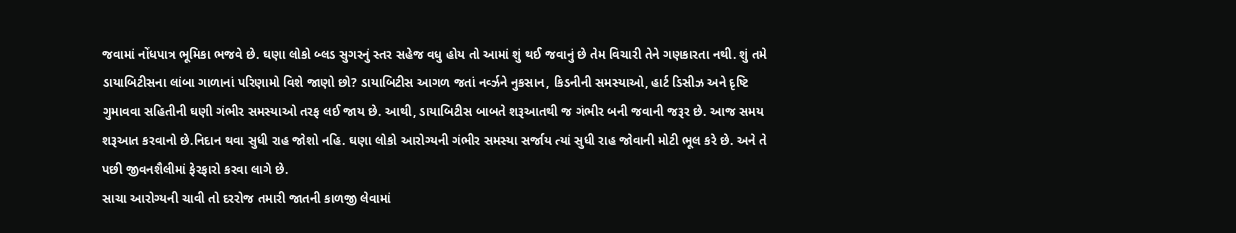જવામાં નોંધપાત્ર ભૂમિકા ભજવે છે. ઘણા લોકો બ્લડ સુગરનું સ્તર સહેજ વધુ હોય તો આમાં શું થઈ જવાનું છે તેમ વિચારી તેને ગણકારતા નથી. શું તમે ડાયાબિટીસના લાંબા ગાળાનાં પરિણામો વિશે જાણો છો? ડાયાબિટીસ આગળ જતાં નર્વ્ઝને નુકસાન, કિડનીની સમસ્યાઓ, હાર્ટ ડિસીઝ અને દૃષ્ટિ ગુમાવવા સહિતીની ઘણી ગંભીર સમસ્યાઓ તરફ લઈ જાય છે. આથી, ડાયાબિટીસ બાબતે શરૂઆતથી જ ગંભીર બની જવાની જરૂર છે. આજ સમય શરૂઆત કરવાનો છે.નિદાન થવા સુધી રાહ જોશો નહિ. ઘણા લોકો આરોગ્યની ગંભીર સમસ્યા સર્જાય ત્યાં સુધી રાહ જોવાની મોટી ભૂલ કરે છે. અને તે પછી જીવનશૈલીમાં ફેરફારો કરવા લાગે છે.
સાચા આરોગ્યની ચાવી તો દરરોજ તમારી જાતની કાળજી લેવામાં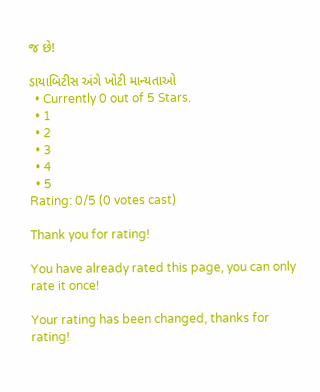જ છે!

ડાયાબિટીસ અંગે ખોટી માન્યતાઓ
  • Currently 0 out of 5 Stars.
  • 1
  • 2
  • 3
  • 4
  • 5
Rating: 0/5 (0 votes cast)

Thank you for rating!

You have already rated this page, you can only rate it once!

Your rating has been changed, thanks for rating!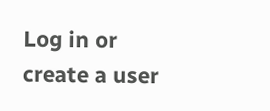Log in or create a user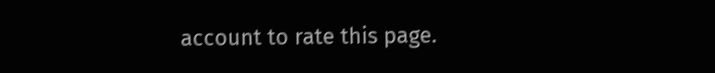account to rate this page.